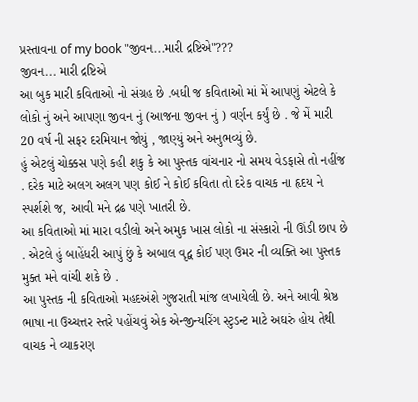પ્રસ્તાવના of my book "જીવન...મારી દ્રષ્ટિએ"???
જીવન... મારી દ્રષ્ટિએ
આ બુક મારી કવિતાઓ નો સંગ્રહ છે .બધી જ કવિતાઓ માં મેં આપણું એટલે કે લોકો નું અને આપણા જીવન નું (આજના જીવન નું ) વર્ણન કર્યું છે . જે મેં મારી 20 વર્ષ ની સફર દરમિયાન જોયું , જાણ્યું અને અનુભવ્યું છે.
હું એટલું ચોક્કસ પણે કહી શકુ કે આ પુસ્તક વાંચનાર નો સમય વેડફાસે તો નહીંજ . દરેક માટે અલગ અલગ પણ કોઈ ને કોઈ કવિતા તો દરેક વાચક ના હૃદય ને સ્પર્શશે જ, આવી મને દ્રઢ પણે ખાતરી છે.
આ કવિતાઓ માં મારા વડીલો અને અમુક ખાસ લોકો ના સંસ્કારો ની ઊંડી છાપ છે . એટલે હું બાહેંધરી આપું છું કે અબાલ વૃદ્વ કોઈ પણ ઉમર ની વ્યક્તિ આ પુસ્તક મુક્ત મને વાંચી શકે છે .
આ પુસ્તક ની કવિતાઓ મહદઅંશે ગુજરાતી માંજ લખાયેલી છે. અને આવી શ્રેષ્ઠ ભાષા ના ઉચ્ચત્તર સ્તરે પહોંચવું એક એન્જીન્યરિંગ સ્ટુડન્ટ માટે અઘરું હોય તેથી વાચક ને વ્યાકરણ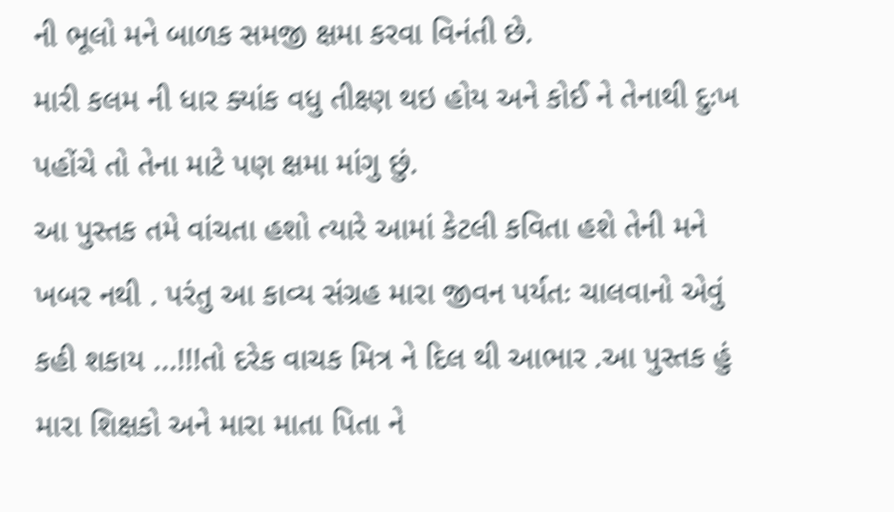ની ભૂલો મને બાળક સમજી ક્ષમા કરવા વિનંતી છે.
મારી કલમ ની ધાર ક્યાંક વધુ તીક્ષ્ણ થઇ હોય અને કોઈ ને તેનાથી દુઃખ પહોંચે તો તેના માટે પણ ક્ષમા માંગુ છું.
આ પુસ્તક તમે વાંચતા હશો ત્યારે આમાં કેટલી કવિતા હશે તેની મને ખબર નથી . પરંતુ આ કાવ્ય સંગ્રહ મારા જીવન પર્યતઃ ચાલવાનો એવું કહી શકાય ...!!!તો દરેક વાચક મિત્ર ને દિલ થી આભાર .આ પુસ્તક હું મારા શિક્ષકો અને મારા માતા પિતા ને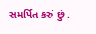સમર્પિત કરું છું .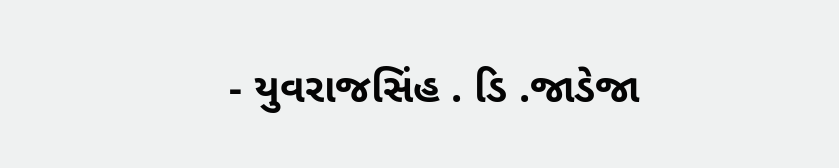- યુવરાજસિંહ . ડિ .જાડેજા